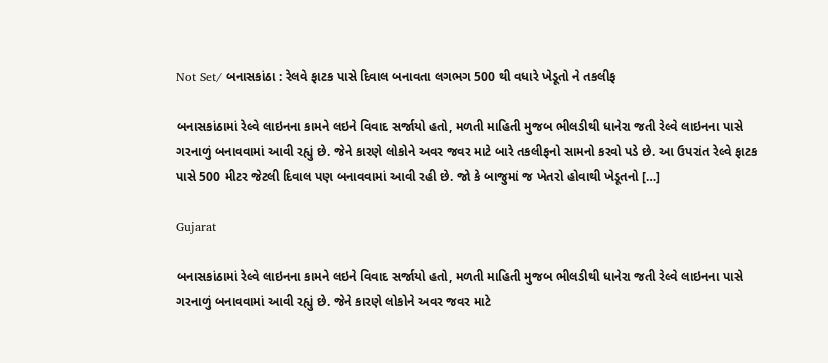Not Set/ બનાસકાંઠા : રેલવે ફાટક પાસે દિવાલ બનાવતા લગભગ 500 થી વધારે ખેડૂતો ને તકલીફ

બનાસકાંઠામાં રેલ્વે લાઇનના કામને લઇને વિવાદ સર્જાયો હતો, મળતી માહિતી મુજબ ભીલડીથી ધાનેરા જતી રેલ્વે લાઇનના પાસે ગરનાળું બનાવવામાં આવી રહ્યું છે. જેને કારણે લોકોને અવર જવર માટે બારે તકલીફનો સામનો કરવો પડે છે. આ ઉપરાંત રેલ્વે ફાટક પાસે 500 મીટર જેટલી દિવાલ પણ બનાવવામાં આવી રહી છે. જો કે બાજુમાં જ ખેતરો હોવાથી ખેડૂતનો […]

Gujarat

બનાસકાંઠામાં રેલ્વે લાઇનના કામને લઇને વિવાદ સર્જાયો હતો, મળતી માહિતી મુજબ ભીલડીથી ધાનેરા જતી રેલ્વે લાઇનના પાસે ગરનાળું બનાવવામાં આવી રહ્યું છે. જેને કારણે લોકોને અવર જવર માટે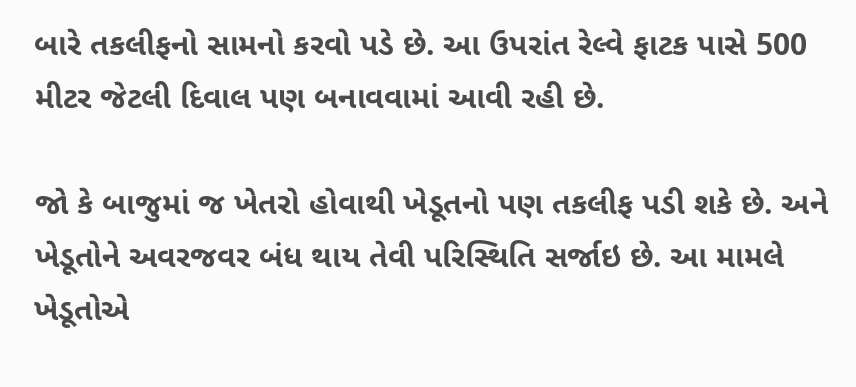બારે તકલીફનો સામનો કરવો પડે છે. આ ઉપરાંત રેલ્વે ફાટક પાસે 500 મીટર જેટલી દિવાલ પણ બનાવવામાં આવી રહી છે.

જો કે બાજુમાં જ ખેતરો હોવાથી ખેડૂતનો પણ તકલીફ પડી શકે છે. અને ખેડૂતોને અવરજવર બંધ થાય તેવી પરિસ્થિતિ સર્જાઇ છે. આ મામલે ખેડૂતોએ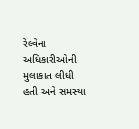રેલ્વેના અધિકારીઓની મુલાકાત લીધી હતી અને સમસ્યા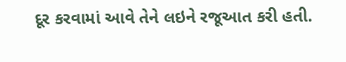દૂર કરવામાં આવે તેને લઇને રજૂઆત કરી હતી.